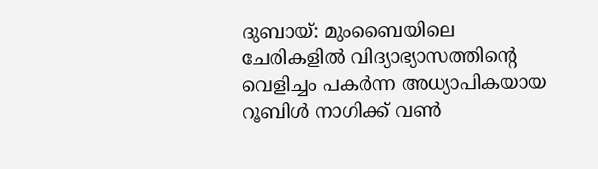ദുബായ്: മുംബൈയിലെ ചേരികളിൽ വിദ്യാഭ്യാസത്തിന്റെ വെളിച്ചം പകർന്ന അധ്യാപികയായ റൂബിൾ നാഗിക്ക് വൺ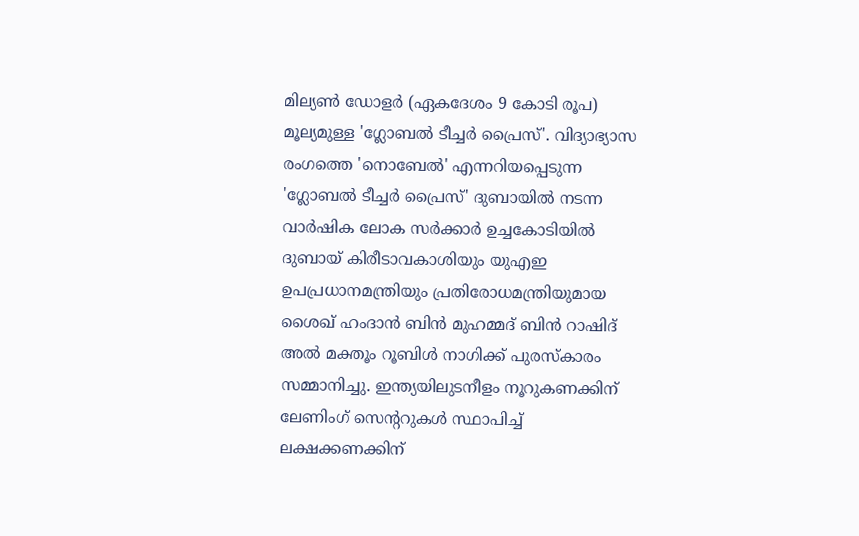മില്യൺ ഡോളർ (ഏകദേശം 9 കോടി രൂപ) മൂല്യമുള്ള 'ഗ്ലോബൽ ടീച്ചർ പ്രൈസ്'. വിദ്യാഭ്യാസ രംഗത്തെ 'നൊബേൽ' എന്നറിയപ്പെടുന്ന 'ഗ്ലോബൽ ടീച്ചർ പ്രൈസ്' ദുബായിൽ നടന്ന വാർഷിക ലോക സർക്കാർ ഉച്ചകോടിയിൽ ദുബായ് കിരീടാവകാശിയും യുഎഇ ഉപപ്രധാനമന്ത്രിയും പ്രതിരോധമന്ത്രിയുമായ ശൈഖ് ഹംദാൻ ബിൻ മുഹമ്മദ് ബിൻ റാഷിദ് അൽ മക്തൂം റൂബിൾ നാഗിക്ക് പുരസ്കാരം സമ്മാനിച്ചു. ഇന്ത്യയിലുടനീളം നൂറുകണക്കിന് ലേണിംഗ് സെന്ററുകൾ സ്ഥാപിച്ച് ലക്ഷക്കണക്കിന്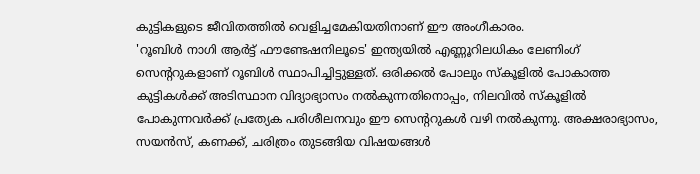കുട്ടികളുടെ ജീവിതത്തിൽ വെളിച്ചമേകിയതിനാണ് ഈ അംഗീകാരം.
'റൂബിൾ നാഗി ആർട്ട് ഫൗണ്ടേഷനിലൂടെ' ഇന്ത്യയിൽ എണ്ണൂറിലധികം ലേണിംഗ് സെന്ററുകളാണ് റൂബിൾ സ്ഥാപിച്ചിട്ടുള്ളത്. ഒരിക്കൽ പോലും സ്കൂളിൽ പോകാത്ത കുട്ടികൾക്ക് അടിസ്ഥാന വിദ്യാഭ്യാസം നൽകുന്നതിനൊപ്പം, നിലവിൽ സ്കൂളിൽ പോകുന്നവർക്ക് പ്രത്യേക പരിശീലനവും ഈ സെന്ററുകൾ വഴി നൽകുന്നു. അക്ഷരാഭ്യാസം, സയൻസ്, കണക്ക്, ചരിത്രം തുടങ്ങിയ വിഷയങ്ങൾ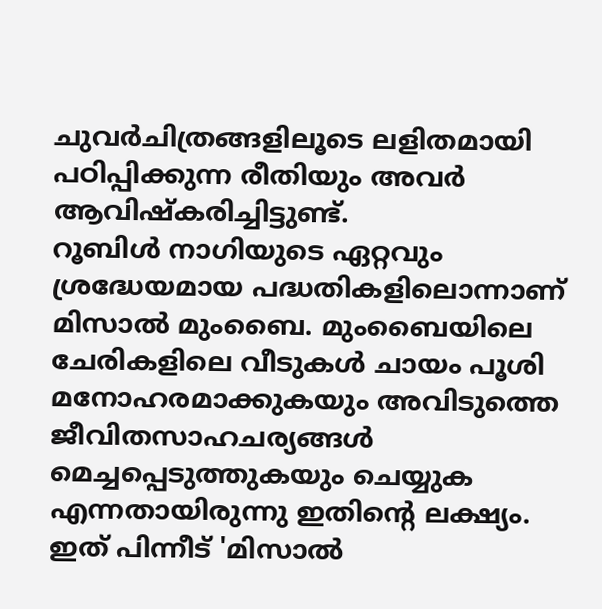ചുവർചിത്രങ്ങളിലൂടെ ലളിതമായി പഠിപ്പിക്കുന്ന രീതിയും അവർ ആവിഷ്കരിച്ചിട്ടുണ്ട്.
റൂബിൾ നാഗിയുടെ ഏറ്റവും ശ്രദ്ധേയമായ പദ്ധതികളിലൊന്നാണ് മിസാൽ മുംബൈ. മുംബൈയിലെ ചേരികളിലെ വീടുകൾ ചായം പൂശി മനോഹരമാക്കുകയും അവിടുത്തെ ജീവിതസാഹചര്യങ്ങൾ മെച്ചപ്പെടുത്തുകയും ചെയ്യുക എന്നതായിരുന്നു ഇതിന്റെ ലക്ഷ്യം. ഇത് പിന്നീട് 'മിസാൽ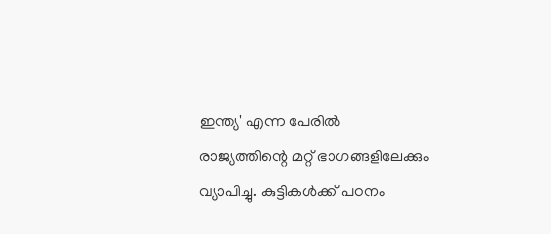ഇന്ത്യ' എന്ന പേരിൽ രാജ്യത്തിന്റെ മറ്റ് ഭാഗങ്ങളിലേക്കും വ്യാപിച്ചു. കുട്ടികൾക്ക് പഠനം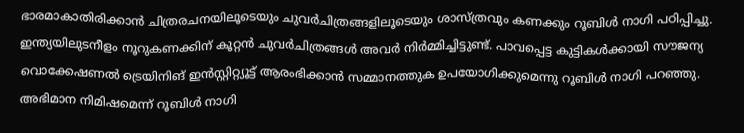ഭാരമാകാതിരിക്കാൻ ചിത്രരചനയിലൂടെയും ചുവർചിത്രങ്ങളിലൂടെയും ശാസ്ത്രവും കണക്കും റൂബിൾ നാഗി പഠിപ്പിച്ചു. ഇന്ത്യയിലുടനീളം നൂറുകണക്കിന് കൂറ്റൻ ചുവർചിത്രങ്ങൾ അവർ നിർമ്മിച്ചിട്ടുണ്ട്. പാവപ്പെട്ട കുട്ടികൾക്കായി സൗജന്യ വൊക്കേഷണൽ ട്രെയിനിങ് ഇൻസ്റ്റിറ്റ്യൂട്ട് ആരംഭിക്കാൻ സമ്മാനത്തുക ഉപയോഗിക്കുമെന്നു റൂബിൾ നാഗി പറഞ്ഞു.
അഭിമാന നിമിഷമെന്ന് റൂബിൾ നാഗി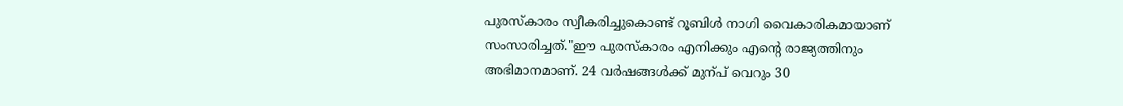പുരസ്കാരം സ്വീകരിച്ചുകൊണ്ട് റൂബിൾ നാഗി വൈകാരികമായാണ് സംസാരിച്ചത്."ഈ പുരസ്കാരം എനിക്കും എന്റെ രാജ്യത്തിനും അഭിമാനമാണ്. 24 വർഷങ്ങൾക്ക് മുന്പ് വെറും 30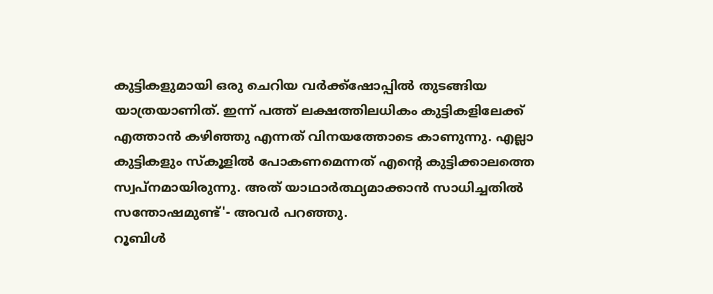കുട്ടികളുമായി ഒരു ചെറിയ വർക്ക്ഷോപ്പിൽ തുടങ്ങിയ യാത്രയാണിത്. ഇന്ന് പത്ത് ലക്ഷത്തിലധികം കുട്ടികളിലേക്ക് എത്താൻ കഴിഞ്ഞു എന്നത് വിനയത്തോടെ കാണുന്നു. എല്ലാ കുട്ടികളും സ്കൂളിൽ പോകണമെന്നത് എന്റെ കുട്ടിക്കാലത്തെ സ്വപ്നമായിരുന്നു. അത് യാഥാർത്ഥ്യമാക്കാൻ സാധിച്ചതിൽ സന്തോഷമുണ്ട്'- അവർ പറഞ്ഞു.
റൂബിൾ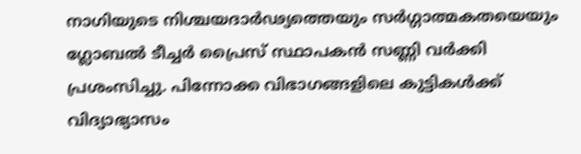നാഗിയുടെ നിശ്ചയദാർഢ്യത്തെയും സർഗ്ഗാത്മകതയെയും ഗ്ലോബൽ ടീച്ചർ പ്രൈസ് സ്ഥാപകൻ സണ്ണി വർക്കി പ്രശംസിച്ചു. പിന്നോക്ക വിഭാഗങ്ങളിലെ കുട്ടികൾക്ക് വിദ്യാഭ്യാസം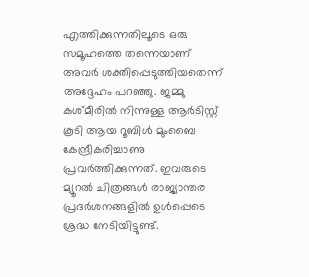എത്തിക്കുന്നതിലൂടെ ഒരു സമൂഹത്തെ തന്നെയാണ് അവർ ശക്തിപ്പെടുത്തിയതെന്ന് അദ്ദേഹം പറഞ്ഞു. ജമ്മു കശ്മീരിൽ നിന്നുള്ള ആർടിസ്റ്റ് കൂടി ആയ റൂബിൾ മുംബൈ കേന്ദ്രീകരിച്ചാണു പ്രവർത്തിക്കുന്നത്. ഇവരുടെ മ്യൂറൽ ചിത്രങ്ങൾ രാജ്യാന്തര പ്രദർശനങ്ങളിൽ ഉൾപ്പെടെ ശ്രദ്ധ നേടിയിട്ടുണ്ട്.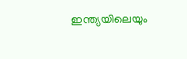ഇന്ത്യയിലെയും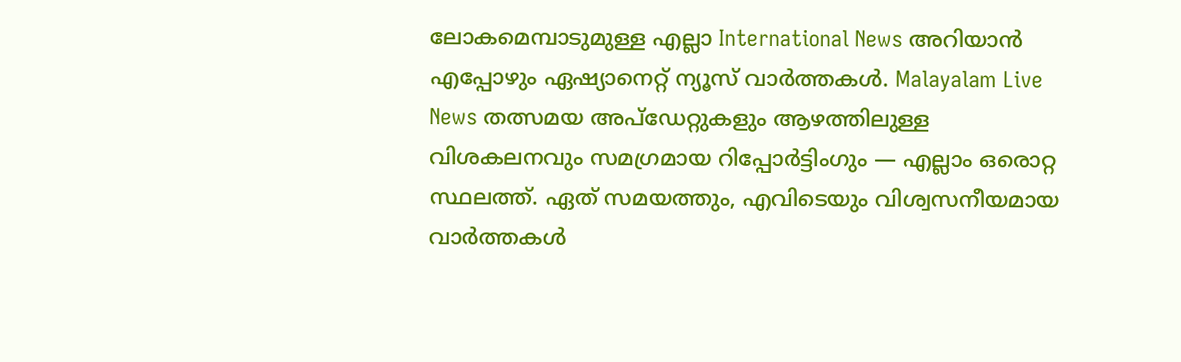ലോകമെമ്പാടുമുള്ള എല്ലാ International News അറിയാൻ എപ്പോഴും ഏഷ്യാനെറ്റ് ന്യൂസ് വാർത്തകൾ. Malayalam Live News തത്സമയ അപ്ഡേറ്റുകളും ആഴത്തിലുള്ള വിശകലനവും സമഗ്രമായ റിപ്പോർട്ടിംഗും — എല്ലാം ഒരൊറ്റ സ്ഥലത്ത്. ഏത് സമയത്തും, എവിടെയും വിശ്വസനീയമായ വാർത്തകൾ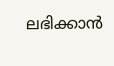ലഭിക്കാൻ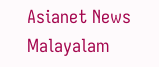Asianet News Malayalam